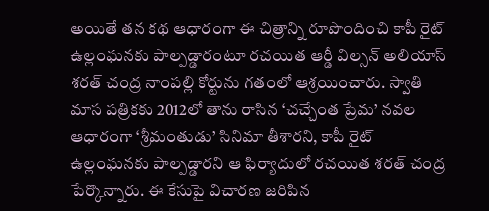అయితే తన కథ ఆధారంగా ఈ చిత్రాన్ని రూపొందించి కాపీ రైట్ ఉల్లంఘనకు పాల్పడ్డారంటూ రచయిత ఆర్డీ విల్సన్ అలియాస్ శరత్ చంద్ర నాంపల్లి కోర్టును గతంలో ఆశ్రయించారు. స్వాతి మాస పత్రికకు 2012లో తాను రాసిన ‘చచ్చేంత ప్రేమ’ నవల ఆధారంగా ‘శ్రీమంతుడు’ సినిమా తీశారని, కాపీ రైట్ ఉల్లంఘనకు పాల్పడ్డారని ఆ ఫిర్యాదులో రచయిత శరత్ చంద్ర పేర్కొన్నారు. ఈ కేసుపై విచారణ జరిపిన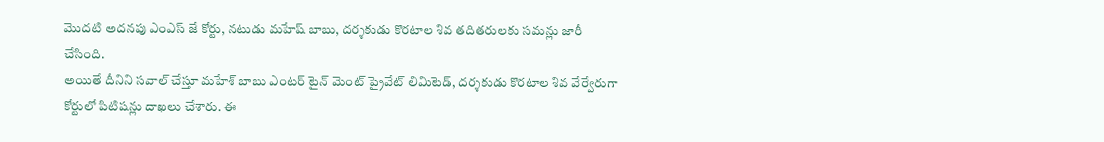మొదటి అదనపు ఎంఎస్ జే కోర్టు, నటుడు మహేష్ బాబు, దర్శకుడు కొరటాల శివ తదితరులకు సమన్లు జారీ చేసింది.
అయితే దీనిని సవాల్ చేస్తూ మహేశ్ బాబు ఎంటర్ టైన్ మెంట్ ప్రైవేట్ లిమిటెడ్, దర్శకుడు కొరటాల శివ వేర్వేరుగా కోర్టులో పిటిషన్లు దాఖలు చేశారు. ఈ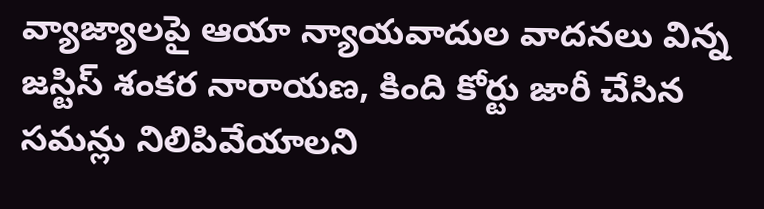వ్యాజ్యాలపై ఆయా న్యాయవాదుల వాదనలు విన్న జస్టిస్ శంకర నారాయణ, కింది కోర్టు జారీ చేసిన సమన్లు నిలిపివేయాలని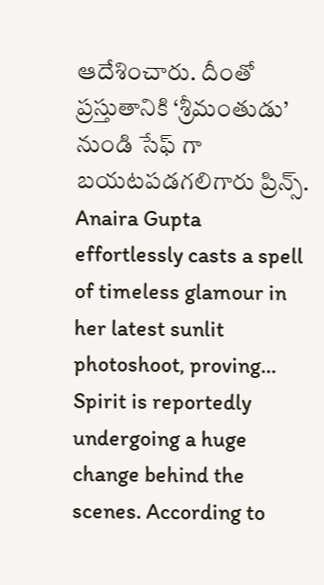ఆదేశించారు. దీంతో ప్రస్తుతానికి ‘శ్రీమంతుడు’ నుండి సేఫ్ గా బయటపడగలిగారు ప్రిన్స్.
Anaira Gupta effortlessly casts a spell of timeless glamour in her latest sunlit photoshoot, proving…
Spirit is reportedly undergoing a huge change behind the scenes. According to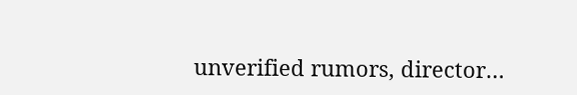unverified rumors, director…